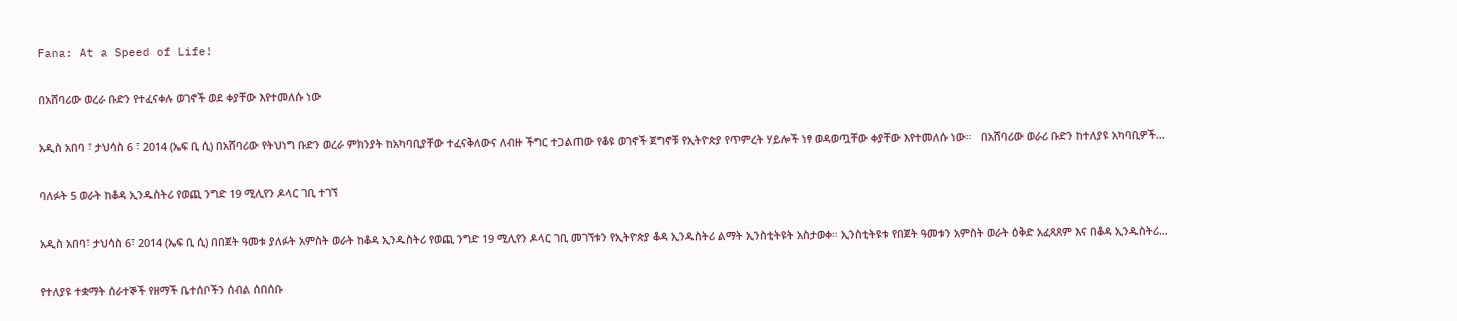Fana: At a Speed of Life!

በአሸባሪው ወረራ ቡድን የተፈናቀሉ ወገኖች ወደ ቀያቸው እየተመለሱ ነው

አዲስ አበባ ፣ ታህሳስ 6 ፣ 2014 (ኤፍ ቢ ሲ) በአሸባሪው የትህነግ ቡድን ወረራ ምክንያት ከአካባቢያቸው ተፈናቅለውና ለብዙ ችግር ተጋልጠው የቆዩ ወገኖች ጀግኖቹ የኢትዮጵያ የጥምረት ሃይሎች ነፃ ወዳወጧቸው ቀያቸው እየተመለሱ ነው።   በአሸባሪው ወራሪ ቡድን ከተለያዩ አካባቢዎች…

ባለፉት 5 ወራት ከቆዳ ኢንዱስትሪ የወጪ ንግድ 19 ሚሊየን ዶላር ገቢ ተገኘ

አዲስ አበባ፣ ታህሳስ 6፣ 2014 (ኤፍ ቢ ሲ) በበጀት ዓመቱ ያለፉት አምስት ወራት ከቆዳ ኢንዱስትሪ የወጪ ንግድ 19 ሚሊየን ዶላር ገቢ መገኘቱን የኢትዮጵያ ቆዳ ኢንዱስትሪ ልማት ኢንስቲትዩት አስታወቀ። ኢንስቲትዩቱ የበጀት ዓመቱን አምስት ወራት ዕቅድ አፈጻጸም እና በቆዳ ኢንዱስትሪ…

የተለያዩ ተቋማት ሰራተኞች የዘማች ቤተሰቦችን ሰብል ሰበሰቡ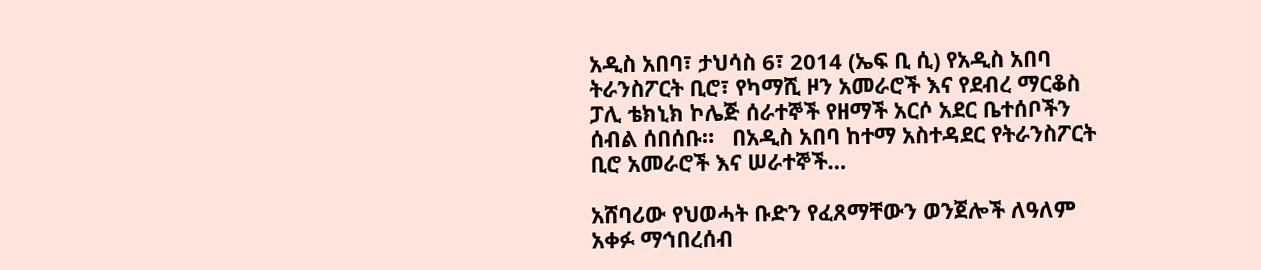አዲስ አበባ፣ ታህሳስ 6፣ 2014 (ኤፍ ቢ ሲ) የአዲስ አበባ ትራንስፖርት ቢሮ፣ የካማሺ ዞን አመራሮች እና የደብረ ማርቆስ ፓሊ ቴክኒክ ኮሌጅ ሰራተኞች የዘማች አርሶ አደር ቤተሰቦችን ሰብል ሰበሰቡ።   በአዲስ አበባ ከተማ አስተዳደር የትራንስፖርት ቢሮ አመራሮች እና ሠራተኞች…

አሸባሪው የህወሓት ቡድን የፈጸማቸውን ወንጀሎች ለዓለም አቀፉ ማኅበረሰብ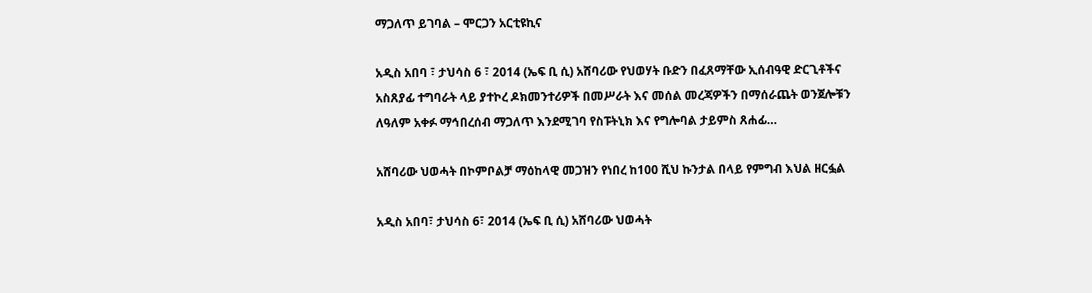ማጋለጥ ይገባል – ሞርጋን አርቲዩኪና

አዲስ አበባ ፣ ታህሳስ 6 ፣ 2014 (ኤፍ ቢ ሲ) አሸባሪው የህወሃት ቡድን በፈጸማቸው ኢሰብዓዊ ድርጊቶችና አስጸያፊ ተግባራት ላይ ያተኮረ ዶክመንተሪዎች በመሥራት እና መሰል መረጃዎችን በማሰራጨት ወንጀሎቹን ለዓለም አቀፉ ማኅበረሰብ ማጋለጥ እንደሚገባ የስፑትኒክ እና የግሎባል ታይምስ ጸሐፊ…

አሸባሪው ህወሓት በኮምቦልቻ ማዕከላዊ መጋዝን የነበረ ከ100 ሺህ ኩንታል በላይ የምግብ እህል ዘርፏል

አዲስ አበባ፣ ታህሳስ 6፣ 2014 (ኤፍ ቢ ሲ) አሸባሪው ህወሓት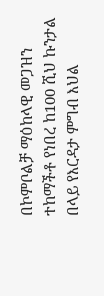በኮምቦልቻ ማዕከላዊ መጋዝን ተከማችቶ የነበረ ከ100 ሺህ ኩንታል በላይ የእርዳታ ምግብ እህል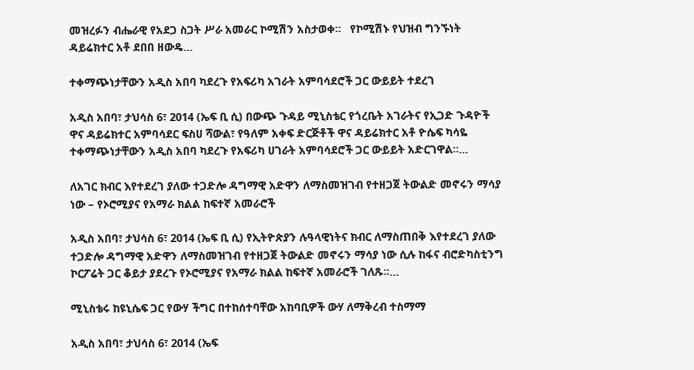መዝረፉን ብሔራዊ የአደጋ ስጋት ሥራ አመራር ኮሚሽን አስታወቀ።   የኮሚሽኑ የህዝብ ግንኙነት ዳይሬክተር አቶ ደበበ ዘውዴ…

ተቀማጭነታቸውን አዲስ አበባ ካደረጉ የአፍሪካ አገራት አምባሳደሮች ጋር ውይይት ተደረገ

አዲስ አበባ፣ ታህሳስ 6፣ 2014 (ኤፍ ቢ ሲ) በውጭ ጉዳይ ሚኒስቴር የጎረቤት አገራትና የኢጋድ ጉዳዮች ዋና ዳይሬክተር አምባሳደር ፍስሀ ሻውል፣ የዓለም አቀፍ ድርጅቶች ዋና ዳይሬክተር አቶ ዮሴፍ ካሳዬ ተቀማጭነታቸውን አዲስ አበባ ካደረጉ የአፍሪካ ሀገራት አምባሳደሮች ጋር ውይይት አድርገዋል።…

ለአገር ክብር እየተደረገ ያለው ተጋድሎ ዳግማዊ አድዋን ለማስመዝገብ የተዘጋጀ ትውልድ መኖሩን ማሳያ ነው – የኦሮሚያና የአማራ ክልል ከፍተኛ አመራሮች

አዲስ አበባ፣ ታህሳስ 6፣ 2014 (ኤፍ ቢ ሲ) የኢትዮጵያን ሉዓላዊነትና ክብር ለማስጠበቅ እየተደረገ ያለው ተጋድሎ ዳግማዊ አድዋን ለማስመዝገብ የተዘጋጀ ትውልድ መኖሩን ማሳያ ነው ሲሉ ከፋና ብሮድካስቲንግ ኮርፖሬት ጋር ቆይታ ያደረጉ የኦሮሚያና የአማራ ክልል ከፍተኛ አመራሮች ገለጹ፡፡…

ሚኒስቴሩ ከዩኒሴፍ ጋር የውሃ ችግር በተከሰተባቸው አከባቢዎች ውሃ ለማቅረብ ተስማማ

አዲስ አበባ፣ ታህሳስ 6፣ 2014 (ኤፍ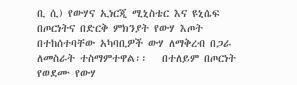ቢ ሲ) የውሃና ኢነርጂ ሚኒስቴር እና ዩኒሴፍ በጦርነትና በድርቅ ምክንያት የውሃ እጦት በተከሰተባቸው አካባቢዎች ውሃ ለማቅረብ በጋራ ለመስራት ተስማምተዋል፡፡   በተለይም በጦርነት የወደሙ የውሃ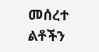መሰረተ ልቶችን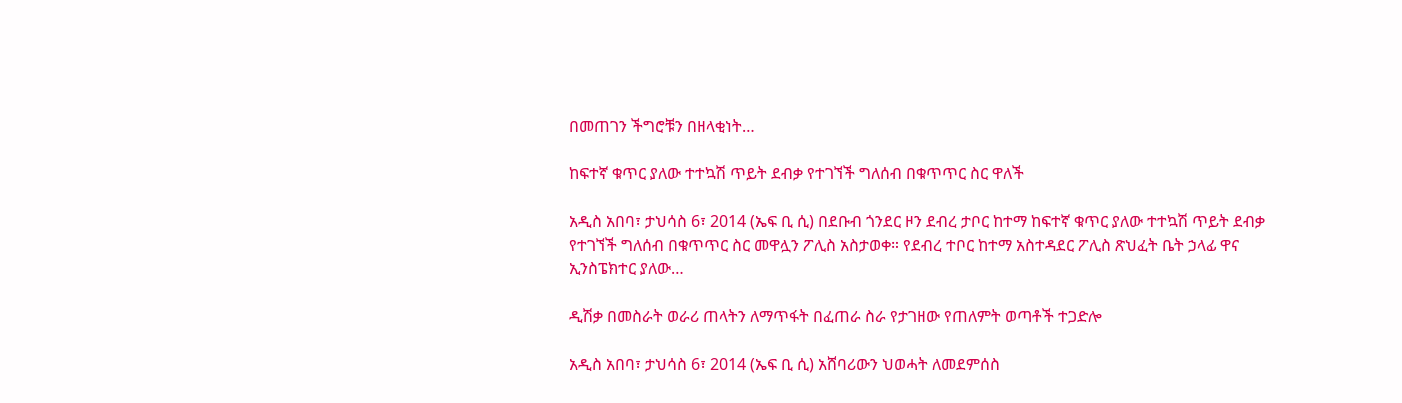በመጠገን ችግሮቹን በዘላቂነት…

ከፍተኛ ቁጥር ያለው ተተኳሽ ጥይት ደብቃ የተገኘች ግለሰብ በቁጥጥር ስር ዋለች

አዲስ አበባ፣ ታህሳስ 6፣ 2014 (ኤፍ ቢ ሲ) በደቡብ ጎንደር ዞን ደብረ ታቦር ከተማ ከፍተኛ ቁጥር ያለው ተተኳሽ ጥይት ደብቃ የተገኘች ግለሰብ በቁጥጥር ስር መዋሏን ፖሊስ አስታወቀ። የደብረ ተቦር ከተማ አስተዳደር ፖሊስ ጽህፈት ቤት ኃላፊ ዋና ኢንስፔክተር ያለው…

ዲሽቃ በመስራት ወራሪ ጠላትን ለማጥፋት በፈጠራ ስራ የታገዘው የጠለምት ወጣቶች ተጋድሎ

አዲስ አበባ፣ ታህሳስ 6፣ 2014 (ኤፍ ቢ ሲ) አሸባሪውን ህወሓት ለመደምሰስ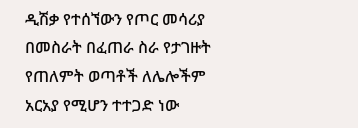ዲሽቃ የተሰኘውን የጦር መሳሪያ በመስራት በፈጠራ ስራ የታገዙት የጠለምት ወጣቶች ለሌሎችም አርአያ የሚሆን ተተጋድ ነው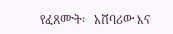የፈጸሙት፡   አሸባሪው እና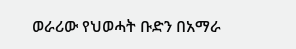ወራሪው የህወሓት ቡድን በአማራ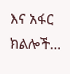እና አፋር ክልሎች…